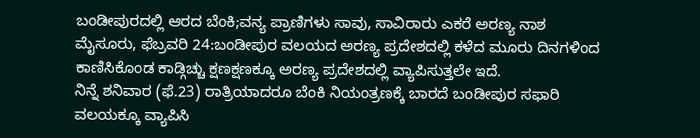ಬಂಡೀಪುರದಲ್ಲಿ ಆರದ ಬೆಂಕಿ;ವನ್ಯ ಪ್ರಾಣಿಗಳು ಸಾವು, ಸಾವಿರಾರು ಎಕರೆ ಅರಣ್ಯ ನಾಶ
ಮೈಸೂರು, ಫೆಬ್ರವರಿ 24:ಬಂಡೀಪುರ ವಲಯದ ಅರಣ್ಯ ಪ್ರದೇಶದಲ್ಲಿ ಕಳೆದ ಮೂರು ದಿನಗಳಿಂದ ಕಾಣಿಸಿಕೊಂಡ ಕಾಡ್ಗಿಚ್ಚು ಕ್ಷಣಕ್ಷಣಕ್ಕೂ ಅರಣ್ಯ ಪ್ರದೇಶದಲ್ಲಿ ವ್ಯಾಪಿಸುತ್ತಲೇ ಇದೆ.
ನಿನ್ನೆ ಶನಿವಾರ (ಫೆ.23) ರಾತ್ರಿಯಾದರೂ ಬೆಂಕಿ ನಿಯಂತ್ರಣಕ್ಕೆ ಬಾರದೆ ಬಂಡೀಪುರ ಸಫಾರಿ ವಲಯಕ್ಕೂ ವ್ಯಾಪಿಸಿ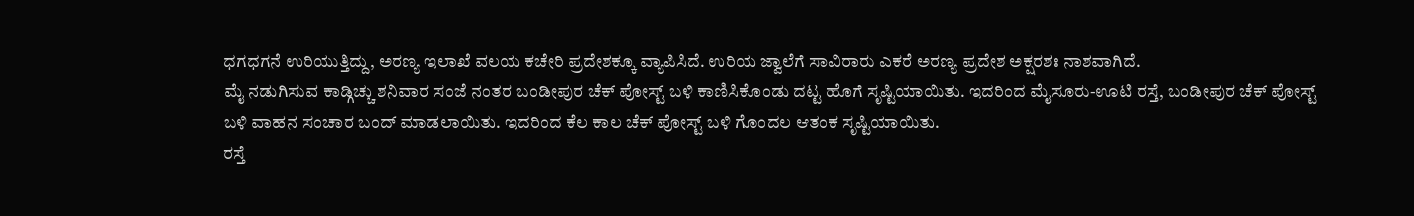ಧಗಧಗನೆ ಉರಿಯುತ್ತಿದ್ದು, ಅರಣ್ಯ ಇಲಾಖೆ ವಲಯ ಕಚೇರಿ ಪ್ರದೇಶಕ್ಕೂ ವ್ಯಾಪಿಸಿದೆ. ಉರಿಯ ಜ್ವಾಲೆಗೆ ಸಾವಿರಾರು ಎಕರೆ ಅರಣ್ಯ ಪ್ರದೇಶ ಅಕ್ಷರಶಃ ನಾಶವಾಗಿದೆ.
ಮೈ ನಡುಗಿಸುವ ಕಾಡ್ಗಿಚ್ಚು ಶನಿವಾರ ಸಂಜೆ ನಂತರ ಬಂಡೀಪುರ ಚೆಕ್ ಪೋಸ್ಟ್ ಬಳಿ ಕಾಣಿಸಿಕೊಂಡು ದಟ್ಟ ಹೊಗೆ ಸೃಷ್ಟಿಯಾಯಿತು. ಇದರಿಂದ ಮೈಸೂರು-ಊಟಿ ರಸ್ತೆ, ಬಂಡೀಪುರ ಚೆಕ್ ಪೋಸ್ಟ್ ಬಳಿ ವಾಹನ ಸಂಚಾರ ಬಂದ್ ಮಾಡಲಾಯಿತು. ಇದರಿಂದ ಕೆಲ ಕಾಲ ಚೆಕ್ ಪೋಸ್ಟ್ ಬಳಿ ಗೊಂದಲ ಆತಂಕ ಸೃಷ್ಟಿಯಾಯಿತು.
ರಸ್ತೆ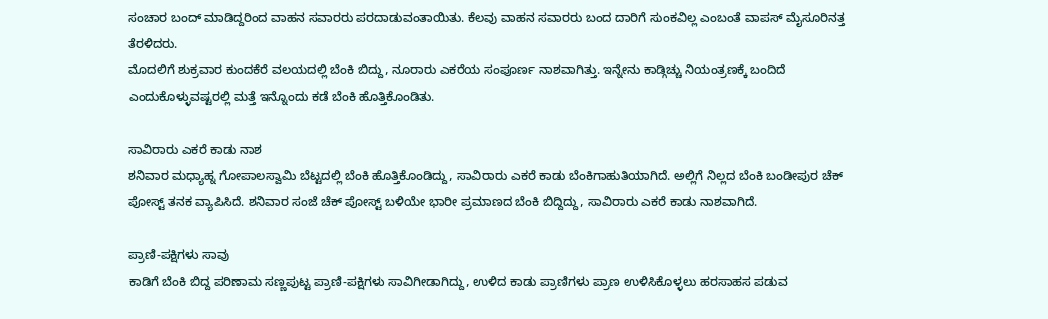ಸಂಚಾರ ಬಂದ್ ಮಾಡಿದ್ದರಿಂದ ವಾಹನ ಸವಾರರು ಪರದಾಡುವಂತಾಯಿತು. ಕೆಲವು ವಾಹನ ಸವಾರರು ಬಂದ ದಾರಿಗೆ ಸುಂಕವಿಲ್ಲ ಎಂಬಂತೆ ವಾಪಸ್ ಮೈಸೂರಿನತ್ತ ತೆರಳಿದರು.
ಮೊದಲಿಗೆ ಶುಕ್ರವಾರ ಕುಂದಕೆರೆ ವಲಯದಲ್ಲಿ ಬೆಂಕಿ ಬಿದ್ದು, ನೂರಾರು ಎಕರೆಯ ಸಂಪೂರ್ಣ ನಾಶವಾಗಿತ್ತು. ಇನ್ನೇನು ಕಾಡ್ಗಿಚ್ಚು ನಿಯಂತ್ರಣಕ್ಕೆ ಬಂದಿದೆ ಎಂದುಕೊಳ್ಳುವಷ್ಟರಲ್ಲಿ ಮತ್ತೆ ಇನ್ನೊಂದು ಕಡೆ ಬೆಂಕಿ ಹೊತ್ತಿಕೊಂಡಿತು.

ಸಾವಿರಾರು ಎಕರೆ ಕಾಡು ನಾಶ
ಶನಿವಾರ ಮಧ್ಯಾಹ್ನ ಗೋಪಾಲಸ್ವಾಮಿ ಬೆಟ್ಟದಲ್ಲಿ ಬೆಂಕಿ ಹೊತ್ತಿಕೊಂಡಿದ್ದು, ಸಾವಿರಾರು ಎಕರೆ ಕಾಡು ಬೆಂಕಿಗಾಹುತಿಯಾಗಿದೆ. ಅಲ್ಲಿಗೆ ನಿಲ್ಲದ ಬೆಂಕಿ ಬಂಡೀಪುರ ಚೆಕ್ ಪೋಸ್ಟ್ ತನಕ ವ್ಯಾಪಿಸಿದೆ. ಶನಿವಾರ ಸಂಜೆ ಚೆಕ್ ಪೋಸ್ಟ್ ಬಳಿಯೇ ಭಾರೀ ಪ್ರಮಾಣದ ಬೆಂಕಿ ಬಿದ್ದಿದ್ದು, ಸಾವಿರಾರು ಎಕರೆ ಕಾಡು ನಾಶವಾಗಿದೆ.

ಪ್ರಾಣಿ-ಪಕ್ಷಿಗಳು ಸಾವು
ಕಾಡಿಗೆ ಬೆಂಕಿ ಬಿದ್ದ ಪರಿಣಾಮ ಸಣ್ಣಪುಟ್ಟ ಪ್ರಾಣಿ-ಪಕ್ಷಿಗಳು ಸಾವಿಗೀಡಾಗಿದ್ದು, ಉಳಿದ ಕಾಡು ಪ್ರಾಣಿಗಳು ಪ್ರಾಣ ಉಳಿಸಿಕೊಳ್ಳಲು ಹರಸಾಹಸ ಪಡುವ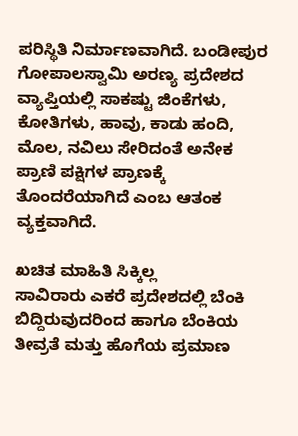ಪರಿಸ್ಥಿತಿ ನಿರ್ಮಾಣವಾಗಿದೆ. ಬಂಡೀಪುರ ಗೋಪಾಲಸ್ವಾಮಿ ಅರಣ್ಯ ಪ್ರದೇಶದ ವ್ಯಾಪ್ತಿಯಲ್ಲಿ ಸಾಕಷ್ಟು ಜಿಂಕೆಗಳು, ಕೋತಿಗಳು, ಹಾವು, ಕಾಡು ಹಂದಿ, ಮೊಲ, ನವಿಲು ಸೇರಿದಂತೆ ಅನೇಕ ಪ್ರಾಣಿ ಪಕ್ಷಿಗಳ ಪ್ರಾಣಕ್ಕೆ ತೊಂದರೆಯಾಗಿದೆ ಎಂಬ ಆತಂಕ ವ್ಯಕ್ತವಾಗಿದೆ.

ಖಚಿತ ಮಾಹಿತಿ ಸಿಕ್ಕಿಲ್ಲ
ಸಾವಿರಾರು ಎಕರೆ ಪ್ರದೇಶದಲ್ಲಿ ಬೆಂಕಿ ಬಿದ್ದಿರುವುದರಿಂದ ಹಾಗೂ ಬೆಂಕಿಯ ತೀವ್ರತೆ ಮತ್ತು ಹೊಗೆಯ ಪ್ರಮಾಣ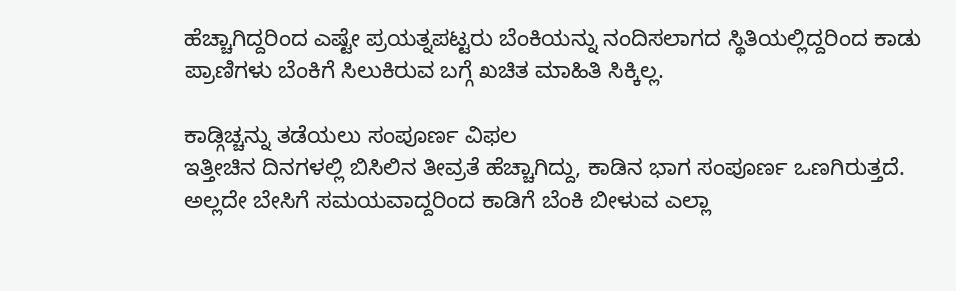ಹೆಚ್ಚಾಗಿದ್ದರಿಂದ ಎಷ್ಟೇ ಪ್ರಯತ್ನಪಟ್ಟರು ಬೆಂಕಿಯನ್ನು ನಂದಿಸಲಾಗದ ಸ್ಥಿತಿಯಲ್ಲಿದ್ದರಿಂದ ಕಾಡು ಪ್ರಾಣಿಗಳು ಬೆಂಕಿಗೆ ಸಿಲುಕಿರುವ ಬಗ್ಗೆ ಖಚಿತ ಮಾಹಿತಿ ಸಿಕ್ಕಿಲ್ಲ.

ಕಾಡ್ಗಿಚ್ಚನ್ನು ತಡೆಯಲು ಸಂಪೂರ್ಣ ವಿಫಲ
ಇತ್ತೀಚಿನ ದಿನಗಳಲ್ಲಿ ಬಿಸಿಲಿನ ತೀವ್ರತೆ ಹೆಚ್ಚಾಗಿದ್ದು, ಕಾಡಿನ ಭಾಗ ಸಂಪೂರ್ಣ ಒಣಗಿರುತ್ತದೆ. ಅಲ್ಲದೇ ಬೇಸಿಗೆ ಸಮಯವಾದ್ದರಿಂದ ಕಾಡಿಗೆ ಬೆಂಕಿ ಬೀಳುವ ಎಲ್ಲಾ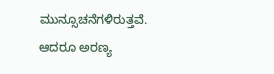ಮುನ್ಸೂಚನೆಗಳಿರುತ್ತವೆ. ಆದರೂ ಅರಣ್ಯ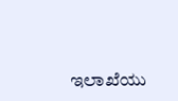ಇಲಾಖೆಯು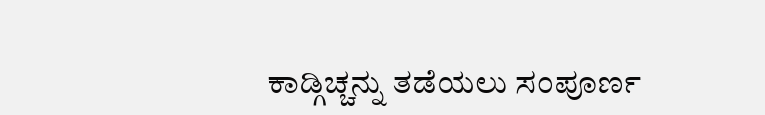ಕಾಡ್ಗಿಚ್ಚನ್ನು ತಡೆಯಲು ಸಂಪೂರ್ಣ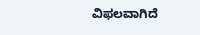ವಿಫಲವಾಗಿದೆ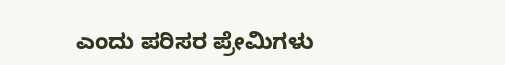ಎಂದು ಪರಿಸರ ಪ್ರೇಮಿಗಳು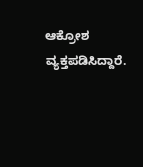ಆಕ್ರೋಶ ವ್ಯಕ್ತಪಡಿಸಿದ್ದಾರೆ.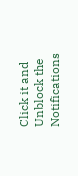Click it and Unblock the Notifications